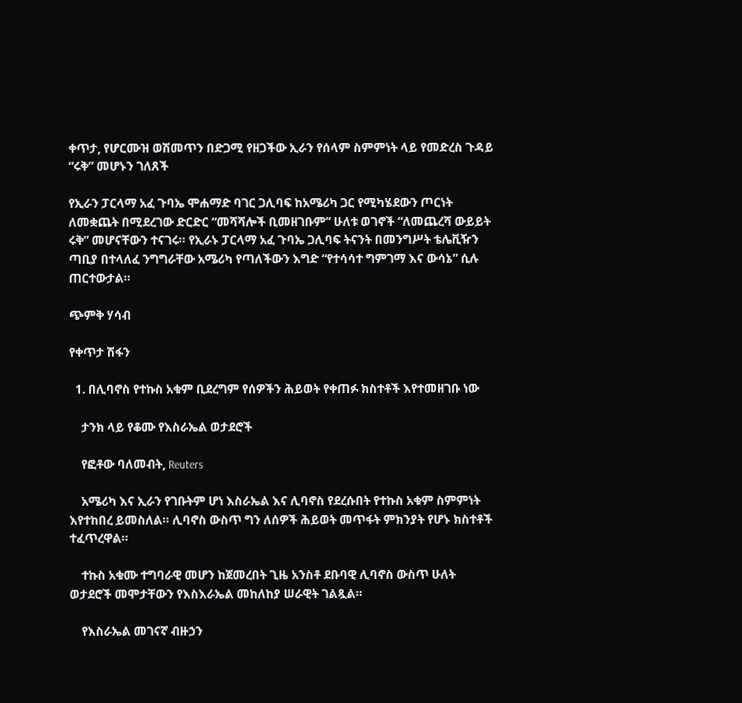ቀጥታ, የሆርሙዝ ወሽመጥን በድጋሚ የዘጋችው ኢራን የሰላም ስምምነት ላይ የመድረስ ጉዳይ “ሩቅ” መሆኑን ገለጸች

የኢራን ፓርላማ አፈ ጉባኤ ሞሐማድ ባገር ጋሊባፍ ከአሜሪካ ጋር የሚካሄደውን ጦርነት ለመቋጨት በሚደረገው ድርድር “መሻሻሎች ቢመዘገቡም” ሁለቱ ወገኖች “ለመጨረሻ ውይይት ሩቅ” መሆናቸውን ተናገሩ። የኢራኑ ፓርላማ አፈ ጉባኤ ጋሊባፍ ትናንት በመንግሥት ቴሌቪዥን ጣቢያ በተላለፈ ንግግራቸው አሜሪካ የጣለችውን እግድ “የተሳሳተ ግምገማ እና ውሳኔ” ሲሉ ጠርተውታል።

ጭምቅ ሃሳብ

የቀጥታ ሽፋን

  1. በሊባኖስ የተኩስ አቁም ቢደረግም የሰዎችን ሕይወት የቀጠፉ ክስተቶች እየተመዘገቡ ነው

    ታንክ ላይ የቆሙ የእስራኤል ወታደሮች

    የፎቶው ባለመብት, Reuters

    አሜሪካ እና ኢራን የገቡትም ሆነ እስራኤል እና ሊባኖስ የደረሱበት የተኩስ አቁም ስምምነት እየተከበረ ይመስለል። ሊባኖስ ውስጥ ግን ለሰዎች ሕይወት መጥፋት ምክንያት የሆኑ ክስተቶች ተፈጥረዋል።

    ተኩስ አቁሙ ተግባራዊ መሆን ከጀመረበት ጊዜ አንስቶ ደቡባዊ ሊባኖስ ውስጥ ሁለት ወታደሮች መሞታቸውን የእስእራኤል መከለከያ ሠራዊት ገልጿል።

    የእስራኤል መገናኛ ብዙኃን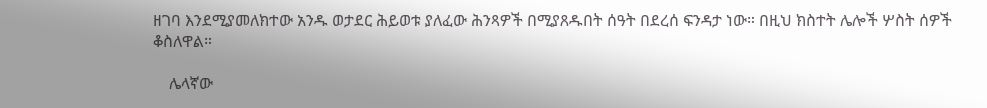ዘገባ እንደሚያመለክተው አንዱ ወታደር ሕይወቱ ያለፈው ሕንጻዎች በሚያጸዱበት ሰዓት በደረሰ ፍንዳታ ነው። በዚህ ክስተት ሌሎች ሦስት ሰዎች ቆስለዋል።

    ሌላኛው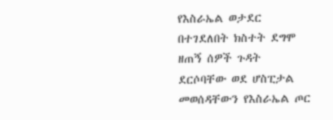የእስራኤል ወታደር በተገደለበት ክስተት ደግሞ ዘጠኝ ሰዎች ጉዳት ደርሶባቸው ወደ ሆስፒታል መወሰዳቸውን የእስራኤል ጦር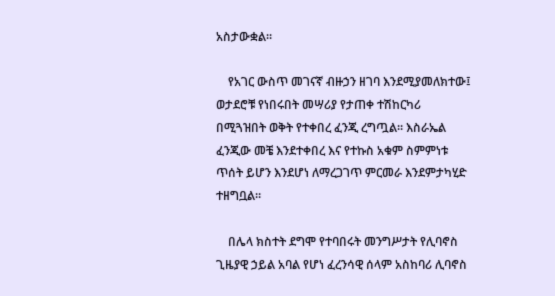አስታውቋል።

    የአገር ውስጥ መገናኛ ብዙኃን ዘገባ እንደሚያመለክተው፤ ወታደሮቹ የነበሩበት መሣሪያ የታጠቀ ተሽከርካሪ በሚጓዝበት ወቅት የተቀበረ ፈንጂ ረግጧል። እስራኤል ፈንጂው መቼ እንደተቀበረ እና የተኩስ አቁም ስምምነቱ ጥሰት ይሆን እንደሆነ ለማረጋገጥ ምርመራ እንደምታካሂድ ተዘግቧል።

    በሌላ ክስተት ደግሞ የተባበሩት መንግሥታት የሊባኖስ ጊዜያዊ ኃይል አባል የሆነ ፈረንሳዊ ሰላም አስከባሪ ሊባኖስ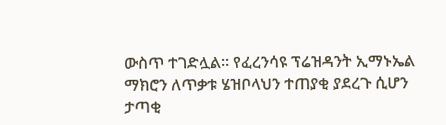ውስጥ ተገድሏል። የፈረንሳዩ ፕሬዝዳንት ኢማኑኤል ማክሮን ለጥቃቱ ሄዝቦላህን ተጠያቂ ያደረጉ ሲሆን ታጣቂ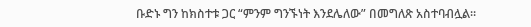ቡድኑ ግን ከክስተቱ ጋር “ምንም ግንኙነት እንደሌለው” በመግለጽ አስተባብሏል።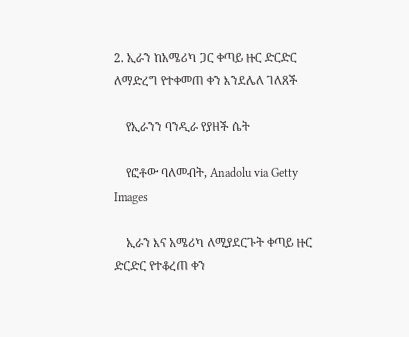2. ኢራን ከአሜሪካ ጋር ቀጣይ ዙር ድርድር ለማድረግ የተቀመጠ ቀን እንደሌለ ገለጸች

    የኢራንን ባንዲራ የያዘች ሴት

    የፎቶው ባለመብት, Anadolu via Getty Images

    ኢራን እና አሜሪካ ለሚያደርጉት ቀጣይ ዙር ድርድር የተቆረጠ ቀን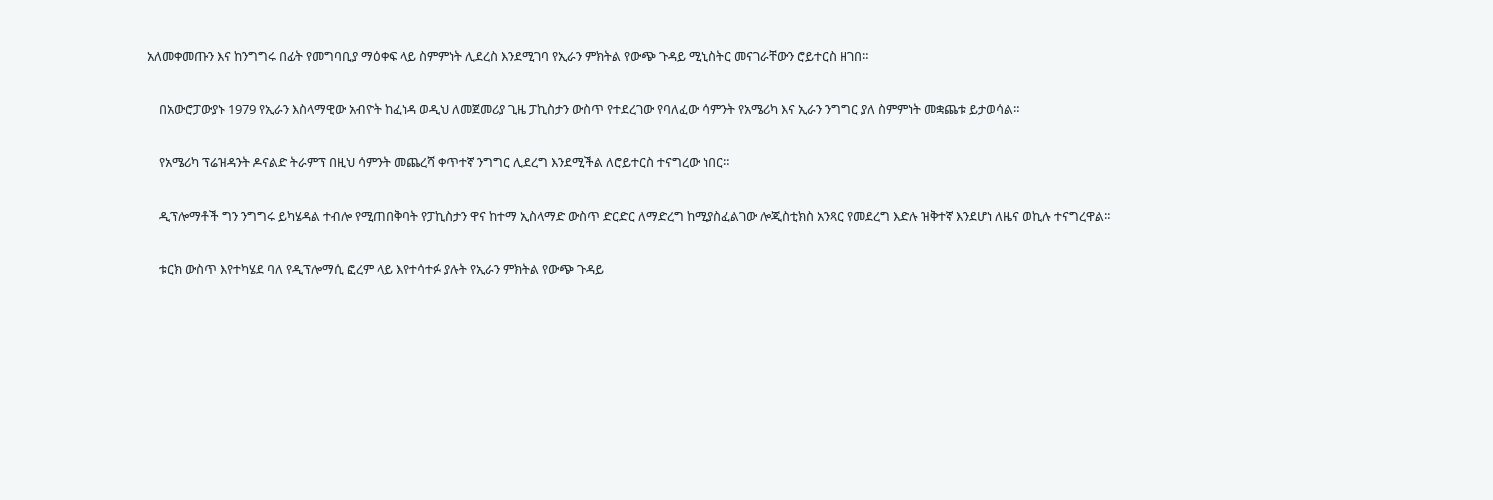አለመቀመጡን እና ከንግግሩ በፊት የመግባቢያ ማዕቀፍ ላይ ስምምነት ሊደረስ እንደሚገባ የኢራን ምክትል የውጭ ጉዳይ ሚኒስትር መናገራቸውን ሮይተርስ ዘገበ።

    በአውሮፓውያኑ 1979 የኢራን እስላማዊው አብዮት ከፈነዳ ወዲህ ለመጀመሪያ ጊዜ ፓኪስታን ውስጥ የተደረገው የባለፈው ሳምንት የአሜሪካ እና ኢራን ንግግር ያለ ስምምነት መቋጨቱ ይታወሳል።

    የአሜሪካ ፕሬዝዳንት ዶናልድ ትራምፕ በዚህ ሳምንት መጨረሻ ቀጥተኛ ንግግር ሊደረግ እንደሚችል ለሮይተርስ ተናግረው ነበር።

    ዲፕሎማቶች ግን ንግግሩ ይካሄዳል ተብሎ የሚጠበቅባት የፓኪስታን ዋና ከተማ ኢስላማድ ውስጥ ድርድር ለማድረግ ከሚያስፈልገው ሎጂስቲክስ አንጻር የመደረግ እድሉ ዝቅተኛ እንደሆነ ለዜና ወኪሉ ተናግረዋል።

    ቱርክ ውስጥ እየተካሄደ ባለ የዲፕሎማሲ ፎረም ላይ እየተሳተፉ ያሉት የኢራን ምክትል የውጭ ጉዳይ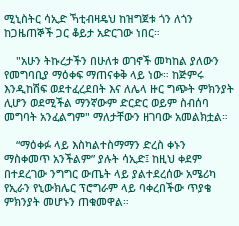ሚኒስትር ሳኢድ ኻቲብዛዴህ ከዝግጀቱ ጎን ለጎን ከጋዜጠኞች ጋር ቆይታ አድርገው ነበር።

    "አሁን ትኩረታችን በሁለቱ ወገኖች መካከል ያለውን የመግባቢያ ማዕቀፍ ማጠናቀቅ ላይ ነው። ከጅምሩ እንዲከሽፍ ወደተፈረደበት እና ለሌላ ዙር ግጭት ምክንያት ሊሆን ወደሚችል ማንኛውም ድርድር ወይም ስብሰባ መግባት አንፈልግም" ማለታቸውን ዘገባው አመልክቷል።

    “ማዕቀፉ ላይ እስካልተስማማን ድረስ ቀኑን ማስቀመጥ አንችልም” ያሉት ሳኢድ፤ ከዚህ ቀደም በተደረገው ንግግር ውጤት ላይ ያልተደረሰው አሜሪካ የኢራን የኒውክሌር ፕሮግራም ላይ ባቀረበችው ጥያቄ ምክንያት መሆኑን ጠቁመዋል።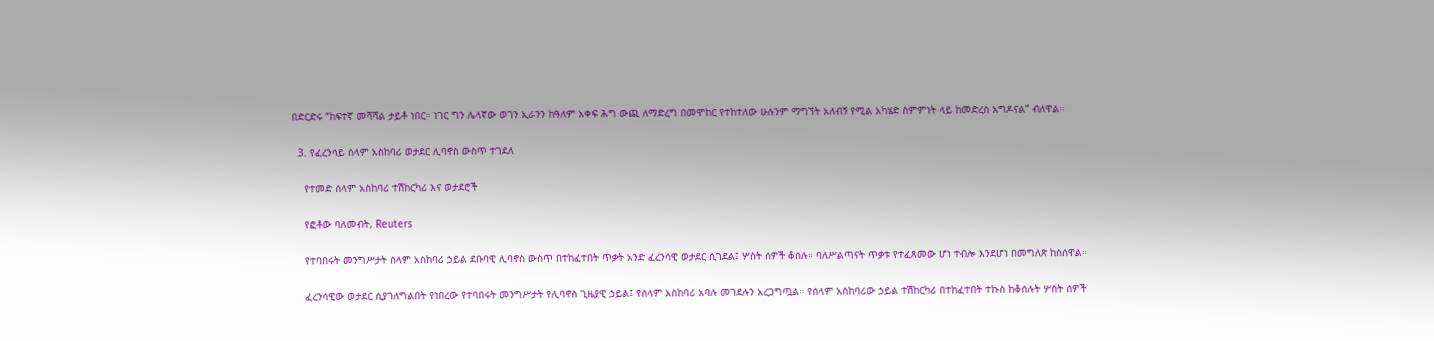በድርድሩ “ከፍተኛ መሻሻል ታይቶ ነበር። ነገር ግን ሌላኛው ወገን ኢራንን ከዓለም አቀፍ ሕግ ውጪ ለማድረግ በመሞከር የተከተለው ሁሉንም ማግኘት አለብኝ የሚል አካሄድ ስምምነት ላይ ከመድረስ አግዶናል” ብለዋል።

  3. የፈረንሳይ ሰላም አስከባሪ ወታደር ሊባኖስ ውስጥ ተገደለ

    የተመድ ሰላም አስከባሪ ተሽከርካሪ እና ወታደሮች

    የፎቶው ባለመብት, Reuters

    የተባበሩት መንግሥታት ሰላም አስከባሪ ኃይል ደቡባዊ ሊባኖስ ውስጥ በተከፈተበት ጥቃት አንድ ፈረንሳዊ ወታደር ሲገደል፤ ሦስት ሰዎች ቆሰሉ። ባለሥልጣናት ጥቃቱ የተፈጸመው ሆነ ተብሎ እንደሆነ በመግለጽ ከስሰዋል።

    ፈረንሳዊው ወታደር ሲያገለግልበት የነበረው የተባበሩት መንግሥታት የሊባኖስ ጊዜያዊ ኃይል፤ የሰላም አስከባሪ አባሉ መገደሉን አረጋግጧል። የሰላም አስከባሪው ኃይል ተሽከርካሪ በተከፈተበት ተኩስ ከቆሰሉት ሦስት ሰዎች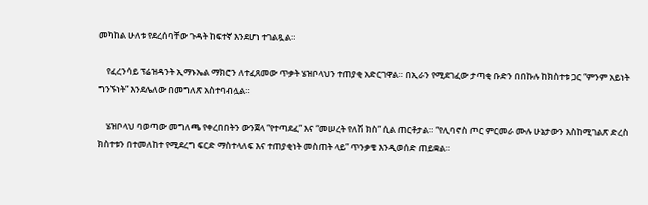መካከል ሁለቱ የደረሰባቸው ጉዳት ከፍተኛ እንደሆነ ተገልጿል።

    የፈረንሳይ ፕሬዝዳንት ኢማኑኤል ማክሮን ለተፈጸመው ጥቃት ሄዝቦላህን ተጠያቂ አድርገዋል። በኢራን የሚደገፈው ታጣቂ ቡድን በበኩሉ ከክስተቱ ጋር “ምንም አይነት ግንኙነት” እንደሌለው በመግለጽ አስተባብሏል።

    ሄዝቦላህ ባወጣው መግለጫ የቀረበበትን ውንጀላ “የተጣደፈ” እና “መሠረት የለሽ ክስ” ሲል ጠርቶታል። “የሊባኖስ ጦር ምርመራ ሙሉ ሁኔታውን እስከሚገልጽ ድረስ ክስተቱን በተመለከተ የሚደረግ ፍርድ ማስተላለፍ እና ተጠያቂነት መስጠት ላይ” ጥንቃቄ እንዲወሰድ ጠይቋል።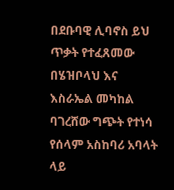በደቡባዊ ሊባኖስ ይህ ጥቃት የተፈጸመው በሄዝቦላህ እና እስራኤል መካከል ባገረሸው ግጭት የተነሳ የሰላም አስከባሪ አባላት ላይ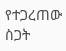የተጋረጠው ስጋት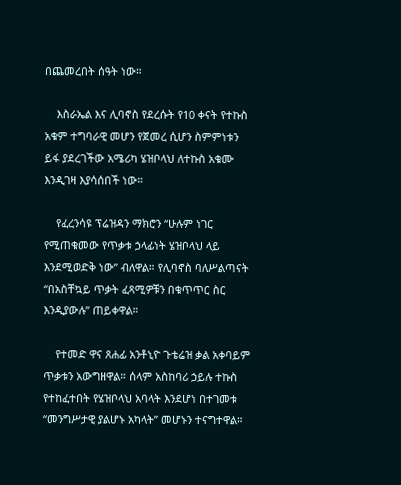በጨመረበት ሰዓት ነው።

    እስራኤል እና ሊባኖስ የደረሱት የ10 ቀናት የተኩስ አቁም ተግባራዊ መሆን የጀመረ ሲሆን ስምምነቱን ይፋ ያደረገችው አሜሪካ ሄዝቦላህ ለተኩስ አቁሙ እንዲገዛ እያሳሰበች ነው።

    የፈረንሳዩ ፕሬዝዳን ማክሮን “ሁሉም ነገር የሚጠቁመው የጥቃቱ ኃላፊነት ሄዝቦላህ ላይ እንደሚወድቅ ነው” ብለዋል። የሊባኖስ ባለሥልጣናት “በአስቸኳይ ጥቃት ፈጻሚዎቹን በቁጥጥር ስር እንዲያውሉ” ጠይቀዋል።

    የተመድ ዋና ጸሐፊ አንቶኒዮ ጉቴሬዝ ቃል አቀባይም ጥቃቱን አውግዘዋል። ሰላም አስከባሪ ኃይሉ ተኩስ የተከፈተበት የሄዝቦላህ አባላት እንደሆነ በተገመቱ “መንግሥታዊ ያልሆኑ አካላት” መሆኑን ተናግተዋል።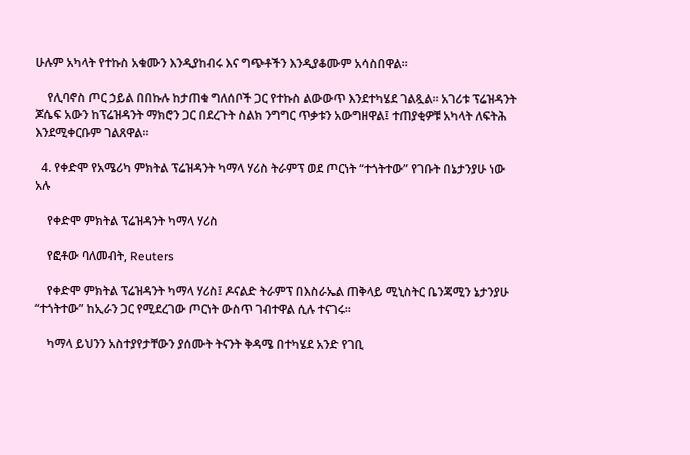ሁሉም አካላት የተኩስ አቁሙን እንዲያከብሩ እና ግጭቶችን እንዲያቆሙም አሳስበዋል።

    የሊባኖስ ጦር ኃይል በበኩሉ ከታጠቁ ግለሰቦች ጋር የተኩስ ልውውጥ እንደተካሄደ ገልጿል። አገሪቱ ፕሬዝዳንት ጆሴፍ አውን ከፕሬዝዳንት ማክሮን ጋር በደረጉት ስልክ ንግግር ጥቃቱን አውግዘዋል፤ ተጠያቂዎቹ አካላት ለፍትሕ እንደሚቀርቡም ገልጸዋል።

  4. የቀድሞ የአሜሪካ ምክትል ፕሬዝዳንት ካማላ ሃሪስ ትራምፕ ወደ ጦርነት “ተጎትተው” የገቡት በኔታንያሁ ነው አሉ

    የቀድሞ ምክትል ፕሬዝዳንት ካማላ ሃሪስ

    የፎቶው ባለመብት, Reuters

    የቀድሞ ምክትል ፕሬዝዳንት ካማላ ሃሪስ፤ ዶናልድ ትራምፕ በእስራኤል ጠቅላይ ሚኒስትር ቤንጃሚን ኔታንያሁ “ተጎትተው” ከኢራን ጋር የሚደረገው ጦርነት ውስጥ ገብተዋል ሲሉ ተናገሩ።

    ካማላ ይህንን አስተያየታቸውን ያሰሙት ትናንት ቅዳሜ በተካሄደ አንድ የገቢ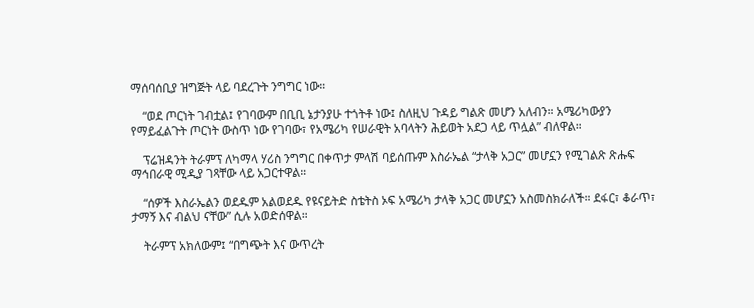ማሰባሰቢያ ዝግጅት ላይ ባደረጉት ንግግር ነው።

    “ወደ ጦርነት ገብቷል፤ የገባውም በቢቢ ኔታንያሁ ተጎትቶ ነው፤ ስለዚህ ጉዳይ ግልጽ መሆን አለብን። አሜሪካውያን የማይፈልጉት ጦርነት ውስጥ ነው የገባው፣ የአሜሪካ የሠራዊት አባላትን ሕይወት አደጋ ላይ ጥሏል” ብለዋል።

    ፕሬዝዳንት ትራምፕ ለካማላ ሃሪስ ንግግር በቀጥታ ምላሽ ባይሰጡም እስራኤል “ታላቅ አጋር” መሆኗን የሚገልጽ ጽሑፍ ማኅበራዊ ሚዲያ ገጻቸው ላይ አጋርተዋል።

    “ሰዎች እስራኤልን ወደዱም አልወደዱ የዩናይትድ ስቴትስ ኦፍ አሜሪካ ታላቅ አጋር መሆኗን አስመስክራለች። ደፋር፣ ቆራጥ፣ ታማኝ እና ብልህ ናቸው” ሲሉ አወድሰዋል።

    ትራምፕ አክለውም፤ “በግጭት እና ውጥረት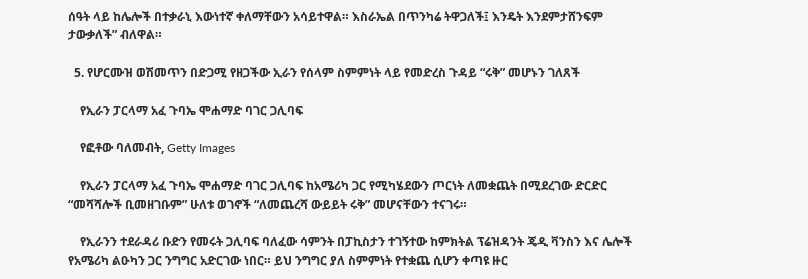ሰዓት ላይ ከሌሎች በተቃራኒ እውነተኛ ቀለማቸውን አሳይተዋል። እስራኤል በጥንካሬ ትዋጋለች፤ እንዴት እንደምታሸንፍም ታውቃለች” ብለዋል።

  5. የሆርሙዝ ወሽመጥን በድጋሚ የዘጋችው ኢራን የሰላም ስምምነት ላይ የመድረስ ጉዳይ “ሩቅ” መሆኑን ገለጸች

    የኢራን ፓርላማ አፈ ጉባኤ ሞሐማድ ባገር ጋሊባፍ

    የፎቶው ባለመብት, Getty Images

    የኢራን ፓርላማ አፈ ጉባኤ ሞሐማድ ባገር ጋሊባፍ ከአሜሪካ ጋር የሚካሄደውን ጦርነት ለመቋጨት በሚደረገው ድርድር “መሻሻሎች ቢመዘገቡም” ሁለቱ ወገኖች “ለመጨረሻ ውይይት ሩቅ” መሆናቸውን ተናገሩ።

    የኢራንን ተደራዳሪ ቡድን የመሩት ጋሊባፍ ባለፈው ሳምንት በፓኪስታን ተገኝተው ከምክትል ፕሬዝዳንት ጄዲ ቫንስን እና ሌሎች የአሜሪካ ልዑካን ጋር ንግግር አድርገው ነበር። ይህ ንግግር ያለ ስምምነት የተቋጨ ሲሆን ቀጣዩ ዙር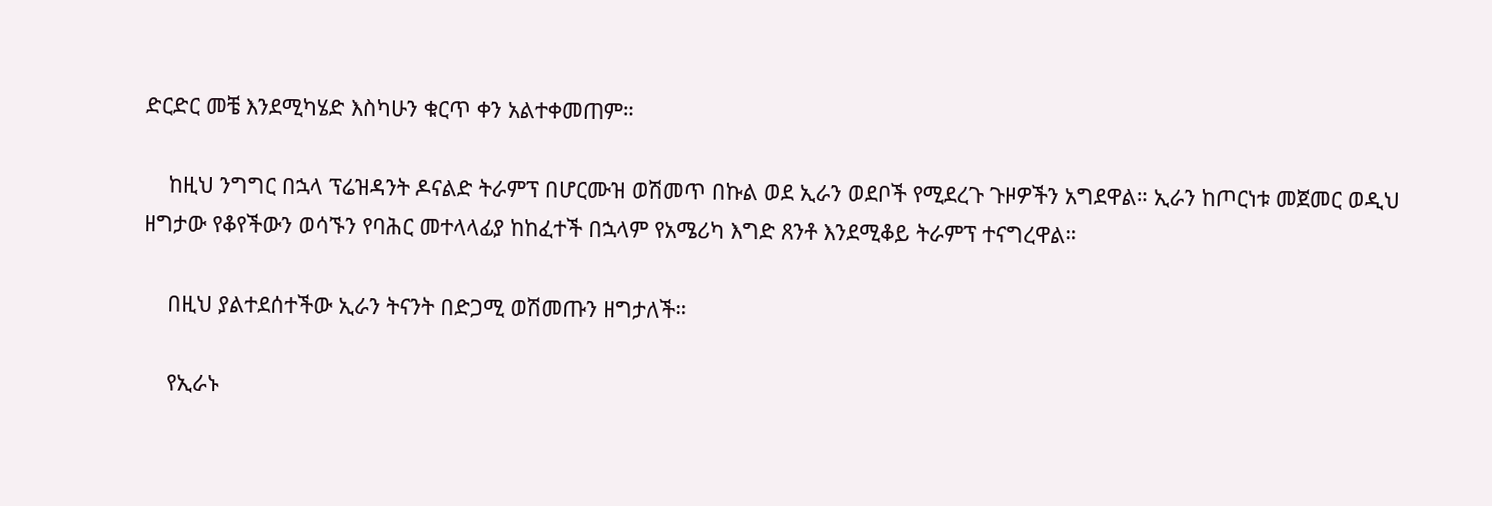ድርድር መቼ እንደሚካሄድ እስካሁን ቁርጥ ቀን አልተቀመጠም።

    ከዚህ ንግግር በኋላ ፕሬዝዳንት ዶናልድ ትራምፕ በሆርሙዝ ወሽመጥ በኩል ወደ ኢራን ወደቦች የሚደረጉ ጉዞዎችን አግደዋል። ኢራን ከጦርነቱ መጀመር ወዲህ ዘግታው የቆየችውን ወሳኙን የባሕር መተላላፊያ ከከፈተች በኋላም የአሜሪካ እግድ ጸንቶ እንደሚቆይ ትራምፕ ተናግረዋል።

    በዚህ ያልተደሰተችው ኢራን ትናንት በድጋሚ ወሽመጡን ዘግታለች።

    የኢራኑ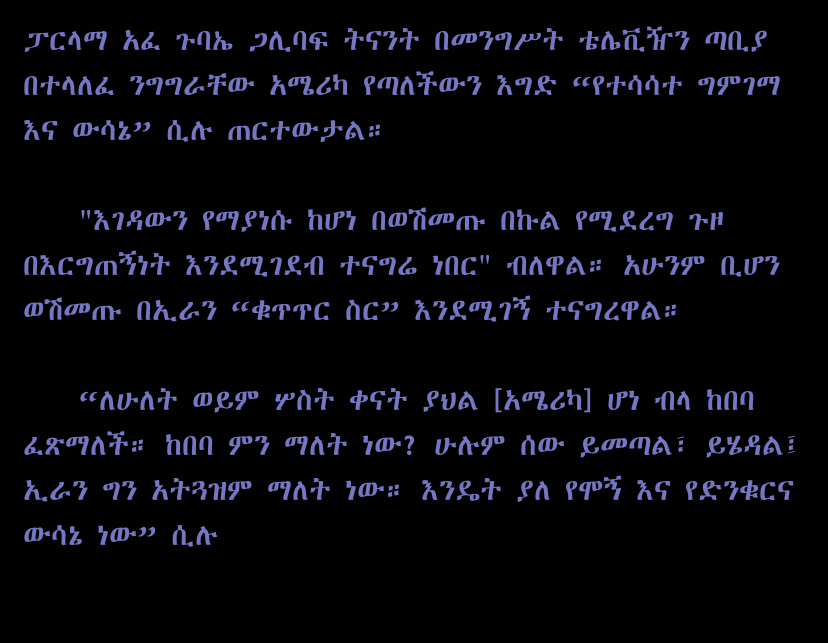ፓርላማ አፈ ጉባኤ ጋሊባፍ ትናንት በመንግሥት ቴሌቪዥን ጣቢያ በተላለፈ ንግግራቸው አሜሪካ የጣለችውን እግድ “የተሳሳተ ግምገማ እና ውሳኔ” ሲሉ ጠርተውታል።

    "እገዳውን የማያነሱ ከሆነ በወሽመጡ በኩል የሚደረግ ጉዞ በእርግጠኝነት እንደሚገደብ ተናግሬ ነበር" ብለዋል። አሁንም ቢሆን ወሽመጡ በኢራን “ቁጥጥር ስር” እንደሚገኝ ተናግረዋል።

    “ለሁለት ወይም ሦስት ቀናት ያህል [አሜሪካ] ሆነ ብላ ከበባ ፈጽማለች። ከበባ ምን ማለት ነው? ሁሉም ሰው ይመጣል፣ ይሄዳል፤ ኢራን ግን አትጓዝም ማለት ነው። እንዴት ያለ የሞኝ እና የድንቁርና ውሳኔ ነው” ሲሉ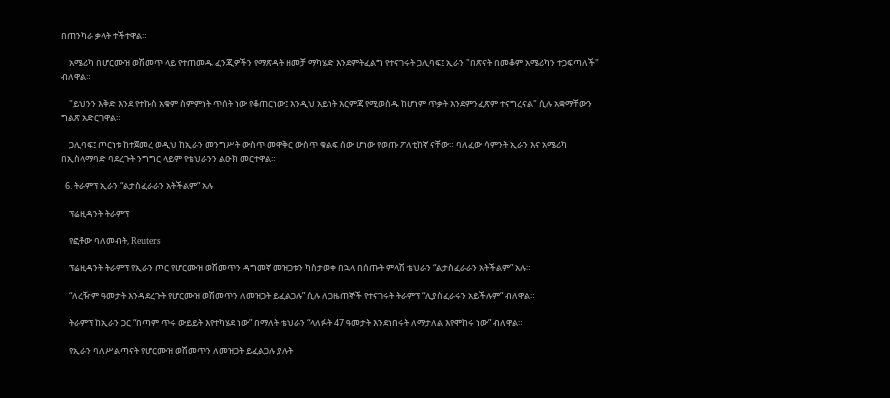በጠንካራ ቃላት ተችተዋል።

    አሜሪካ በሆርሙዝ ወሽመጥ ላይ የተጠመዱ ፈንጂዎችን የማጽዳት ዘመቻ ማካሄድ እንደምትፈልግ የተናገሩት ጋሊባፍ፤ ኢራን "በጽናት በመቆም አሜሪካን ተጋፍጣለች" ብለዋል።

    "ይህንን እቅድ እንደ የተኩስ አቁም ስምምነት ጥሰት ነው የቆጠርነው፤ እንዲህ አይነት እርምጃ የሚወስዱ ከሆነም ጥቃት እንደምንፈጽም ተናግረናል" ሲሉ አቋማቸውን ግልጽ አድርገዋል።

    ጋሊባፍ፤ ጦርነቱ ከተጀመረ ወዲህ ከኢራን መንግሥት ውስጥ መዋቅር ውስጥ ቁልፍ ሰው ሆነው የወጡ ፖለቲከኛ ናቸው። ባለፈው ሳምንት ኢራን እና አሜሪካ በኢስላማባድ ባደረጉት ንግግር ላይም የቴህራንን ልዑክ መርተዋል።

  6. ትራምፕ ኢራን “ልታስፈራራን አትችልም” አሉ

    ፕሬዚዳንት ትራምፕ

    የፎቶው ባለመብት, Reuters

    ፕሬዚዳንት ትራምፕ የኢራን ጦር የሆርሙዝ ወሽመጥን ዳግመኛ መዝጋቱን ካስታወቀ በኋላ በሰጡት ምላሽ ቴህራን “ልታስፈራራን አትችልም” አሉ።

    “ለረዥም ዓመታት እንዳደረጉት የሆርሙዝ ወሽመጥን ለመዝጋት ይፈልጋሉ” ሲሉ ለጋዜጠኞች የተናገሩት ትራምፕ “ሊያስፈራሩን አይችሉም” ብለዋል።

    ትራምፕ ከኢራን ጋር “በጣም ጥሩ ውይይት እየተካሄደ ነው” በማለት ቴህራን “ላለፉት 47 ዓመታት እንደነበሩት ለማታለል እየሞከሩ ነው” ብለዋል።

    የኢራን ባለሥልጣናት የሆርሙዝ ወሽመጥን ለመዝጋት ይፈልጋሉ ያሉት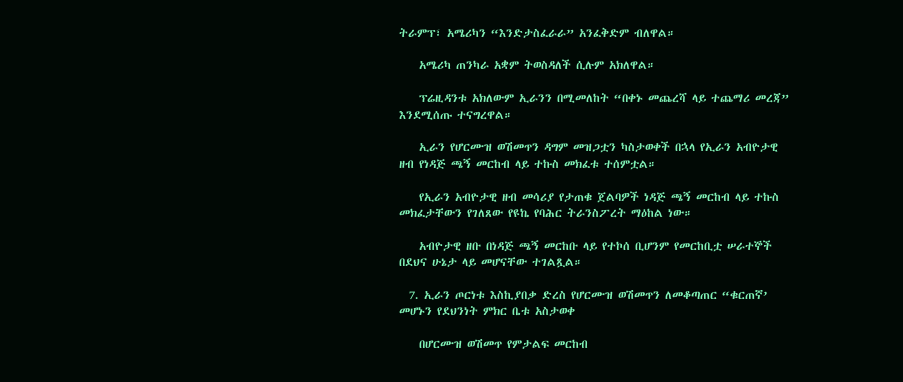ትራምፕ፣ አሜሪካን “እንድታስፈራራ” አንፈቅድም ብለዋል።

    አሜሪካ ጠንካራ አቋም ትወስዳለች ሲሉም አክለዋል።

    ፕሬዚዳንቱ አክለውም ኢራንን በሚመለከት “በቀኑ መጨረሻ ላይ ተጨማሪ መረጃ” እንደሚሰጡ ተናግረዋል።

    ኢራን የሆርሙዝ ወሽመጥን ዳግም መዝጋቷን ካስታወቀች በኋላ የኢራን አብዮታዊ ዘብ የነዳጅ ጫኝ መርከብ ላይ ተኩስ መክፈቱ ተሰምቷል።

    የኢራን አብዮታዊ ዘብ መሳሪያ የታጠቁ ጀልባዎች ነዳጅ ጫኝ መርከብ ላይ ተኩስ መክፈታቸውን የገለጸው የዩኬ የባሕር ትራንስፖረት ማዕከል ነው።

    አብዮታዊ ዘቡ በነዳጅ ጫኝ መርከቡ ላይ የተኮሰ ቢሆንም የመርከቢቷ ሠራተኞች በደህና ሁኔታ ላይ መሆናቸው ተገልጿል።

  7. ኢራን ጦርነቱ እስኪያበቃ ድረስ የሆርሙዝ ወሽመጥን ለመቆጣጠር “ቁርጠኛ’ መሆኑን የደህንነት ምክር ቤቱ አስታወቀ

    በሆርሙዝ ወሽመጥ የምታልፍ መርከብ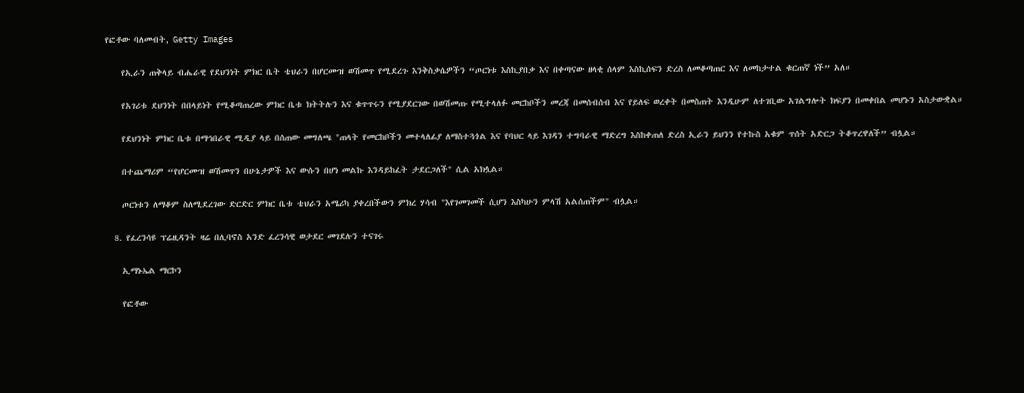የፎቶው ባለመብት, Getty Images

    የኢራን ጠቅላይ ብሔራዊ የደህንነት ምክር ቤት ቴህራን በሆርሙዝ ወሽመጥ የሚደረጉ እንቅስቃሴዎችን “ጦርነቱ እስኪያበቃ እና በቀጣናው ዘላቂ ሰላም እስኪሰፍን ድረስ ለመቆጣጠር እና ለመከታተል ቁርጠኛ ነች” አለ።

    የአገሪቱ ደህንነት በበላይነት የሚቆጣጠረው ምክር ቤቱ ክትትሉን እና ቁጥጥሩን የሚያደርገው በወሽመጡ የሚተላለፉ መርከቦችን መረጃ በመሰብሰብ እና የይለፍ ወረቀት በመስጠት እንዲሁም ለተገቢው አገልግሎት ክፍያን በመቀበል መሆኑን አስታውቋል።

    የደህንነት ምክር ቤቱ በማኅበራዊ ሚዲያ ላይ በሰጠው መግለጫ "ጠላት የመርከቦችን መተላለፊያ ለማስተጓጎል እና የባህር ላይ እገዳን ተግባራዊ ማድረግ እስከቀጠለ ድረስ ኢራን ይህንን የተኩስ አቁም ጥሰት አድርጋ ትቆጥረዋለች” ብሏል።

    በተጨማሪም “የሆርሙዝ ወሽመጥን በሁኔታዎች እና ውሱን በሆነ መልኩ እንዳይከፈት ታደርጋለች" ሲል አክሏል።

    ጦርነቱን ለማቆም ስለሚደረገው ድርድር ምክር ቤቱ ቴህራን አሜሪካ ያቀረበችውን ምክረ ሃሳብ "እየገመገመች ሲሆን እስካሁን ምላሽ አልሰጠችም" ብሏል።

  8. የፈረንሳዩ ፕሬዚዳንት ዛሬ በሊባኖስ አንድ ፈረንሳዊ ወታደር መገደሉን ተናገሩ

    ኢማኑኤል ማርኮን

    የፎቶው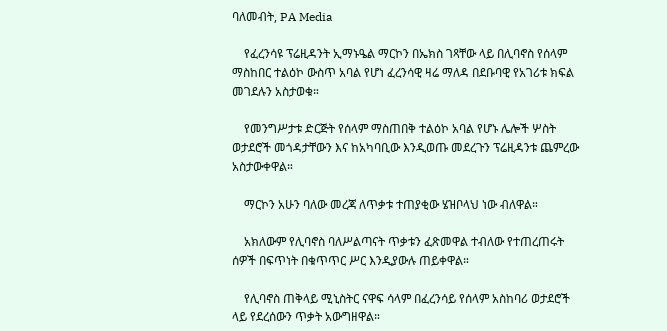ባለመብት, PA Media

    የፈረንሳዩ ፕሬዚዳንት ኢማኑዔል ማርኮን በኤክስ ገጻቸው ላይ በሊባኖስ የሰላም ማስከበር ተልዕኮ ውስጥ አባል የሆነ ፈረንሳዊ ዛሬ ማለዳ በደቡባዊ የአገሪቱ ክፍል መገደሉን አስታወቁ።

    የመንግሥታቱ ድርጅት የሰላም ማስጠበቅ ተልዕኮ አባል የሆኑ ሌሎች ሦስት ወታደሮች መጎዳታቸውን እና ከአካባቢው እንዲወጡ መደረጉን ፕሬዚዳንቱ ጨምረው አስታውቀዋል።

    ማርኮን አሁን ባለው መረጃ ለጥቃቱ ተጠያቂው ሄዝቦላህ ነው ብለዋል።

    አክለውም የሊባኖስ ባለሥልጣናት ጥቃቱን ፈጽመዋል ተብለው የተጠረጠሩት ሰዎች በፍጥነት በቁጥጥር ሥር እንዲያውሉ ጠይቀዋል።

    የሊባኖስ ጠቅላይ ሚኒስትር ናዋፍ ሳላም በፈረንሳይ የሰላም አስከባሪ ወታደሮች ላይ የደረሰውን ጥቃት አውግዘዋል።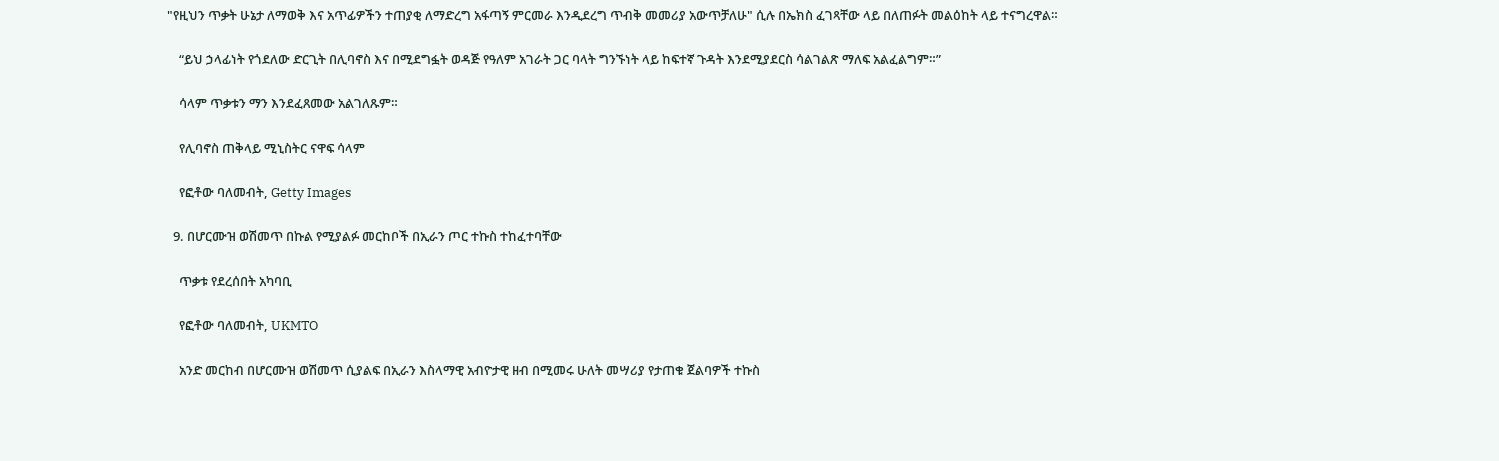"የዚህን ጥቃት ሁኔታ ለማወቅ እና አጥፊዎችን ተጠያቂ ለማድረግ አፋጣኝ ምርመራ እንዲደረግ ጥብቅ መመሪያ አውጥቻለሁ" ሲሉ በኤክስ ፈገጻቸው ላይ በለጠፉት መልዕከት ላይ ተናግረዋል።

    “ይህ ኃላፊነት የጎደለው ድርጊት በሊባኖስ እና በሚደግፏት ወዳጅ የዓለም አገራት ጋር ባላት ግንኙነት ላይ ከፍተኛ ጉዳት እንደሚያደርስ ሳልገልጽ ማለፍ አልፈልግም።”

    ሳላም ጥቃቱን ማን እንደፈጸመው አልገለጹም።

    የሊባኖስ ጠቅላይ ሚኒስትር ናዋፍ ሳላም

    የፎቶው ባለመብት, Getty Images

  9. በሆርሙዝ ወሽመጥ በኩል የሚያልፉ መርከቦች በኢራን ጦር ተኩስ ተከፈተባቸው

    ጥቃቱ የደረሰበት አካባቢ

    የፎቶው ባለመብት, UKMTO

    አንድ መርከብ በሆርሙዝ ወሽመጥ ሲያልፍ በኢራን እስላማዊ አብዮታዊ ዘብ በሚመሩ ሁለት መሣሪያ የታጠቁ ጀልባዎች ተኩስ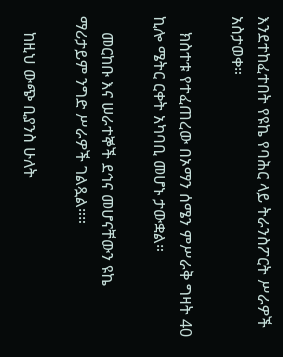እንደተከፈተበት የዩኬ የባሕር ላይ ትራንስፖርት ሥራዎች አስታወቀ።

    ክስተቱ የተፈጠረው በኦማን ሰሜን ምሥራቅ ግዛት 40 ኪሎ ሜትር ርቀት አካባቢ መሆኑ ታውቋል።

    መርከቡ እና ሠራተኞች ደኅና መሆናቸውን ዩኬ ማሪታይም ንግድ ሥራዎች ገልጿል።።

    ከዚህ ውጭ ቢያንስ ሁለት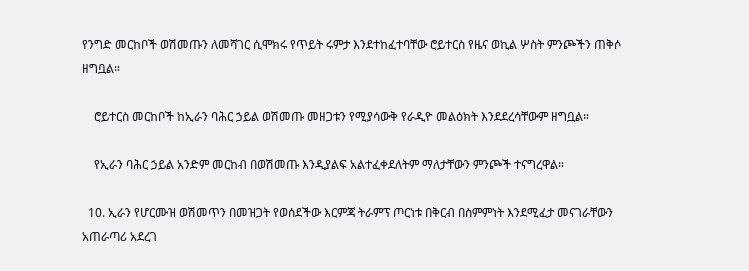የንግድ መርከቦች ወሽመጡን ለመሻገር ሲሞክሩ የጥይት ሩምታ እንደተከፈተባቸው ሮይተርስ የዜና ወኪል ሦስት ምንጮችን ጠቅሶ ዘግቧል።

    ሮይተርስ መርከቦች ከኢራን ባሕር ኃይል ወሽመጡ መዘጋቱን የሚያሳውቅ የራዲዮ መልዕክት እንደደረሳቸውም ዘግቧል።

    የኢራን ባሕር ኃይል አንድም መርከብ በወሽመጡ እንዲያልፍ አልተፈቀደለትም ማለታቸውን ምንጮች ተናግረዋል።

  10. ኢራን የሆርሙዝ ወሽመጥን በመዝጋት የወሰደችው እርምጃ ትራምፕ ጦርነቱ በቅርብ በስምምነት እንደሚፈታ መናገራቸውን አጠራጣሪ አደረገ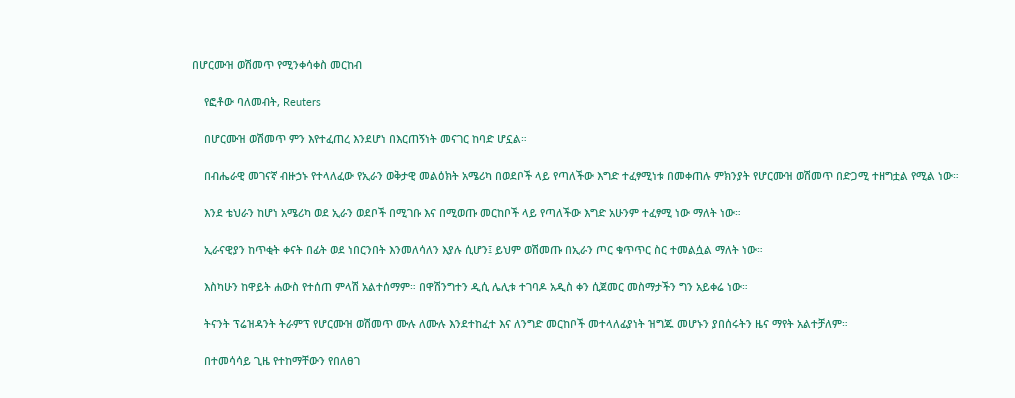በሆርሙዝ ወሽመጥ የሚንቀሳቀስ መርከብ

    የፎቶው ባለመብት, Reuters

    በሆርሙዝ ወሽመጥ ምን እየተፈጠረ እንደሆነ በእርጠኝነት መናገር ከባድ ሆኗል።

    በብሔራዊ መገናኛ ብዙኃኑ የተላለፈው የኢራን ወቅታዊ መልዕክት አሜሪካ በወደቦች ላይ የጣለችው እግድ ተፈፃሚነቱ በመቀጠሉ ምክንያት የሆርሙዝ ወሽመጥ በድጋሚ ተዘግቷል የሚል ነው።

    እንደ ቴህራን ከሆነ አሜሪካ ወደ ኢራን ወደቦች በሚገቡ እና በሚወጡ መርከቦች ላይ የጣለችው እግድ አሁንም ተፈፃሚ ነው ማለት ነው።

    ኢራናዊያን ከጥቂት ቀናት በፊት ወደ ነበርንበት እንመለሳለን እያሉ ሲሆን፤ ይህም ወሽመጡ በኢራን ጦር ቁጥጥር ስር ተመልሷል ማለት ነው።

    እስካሁን ከዋይት ሐውስ የተሰጠ ምላሽ አልተሰማም። በዋሽንግተን ዲሲ ሌሊቱ ተገባዶ አዲስ ቀን ሲጀመር መስማታችን ግን አይቀሬ ነው።

    ትናንት ፕሬዝዳንት ትራምፕ የሆርሙዝ ወሽመጥ ሙሉ ለሙሉ እንደተከፈተ እና ለንግድ መርከቦች መተላለፊያነት ዝግጁ መሆኑን ያበሰሩትን ዜና ማየት አልተቻለም።

    በተመሳሳይ ጊዜ የተከማቸውን የበለፀገ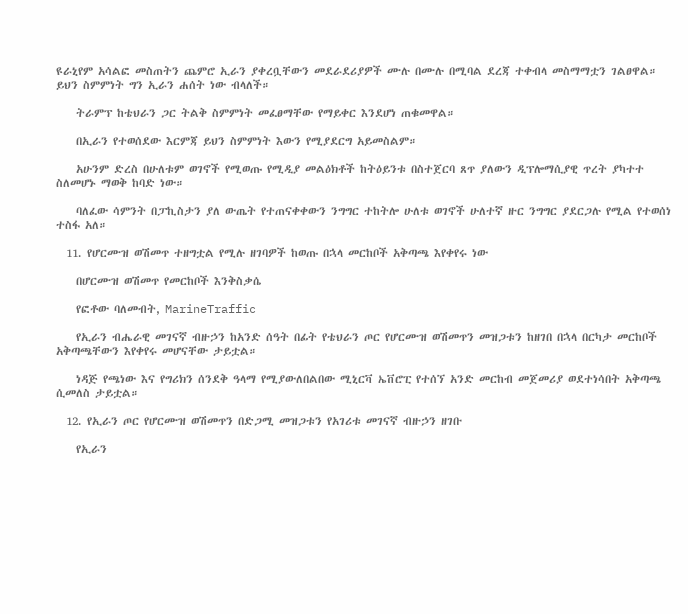ዩራኒየም አሳልፎ መስጠትን ጨምሮ ኢራን ያቀረቧቸውን መደራደሪያዎች ሙሉ በሙሉ በሚባል ደረጃ ተቀብላ መስማማቷን ገልፀዋል። ይህን ስምምነት ግን ኢራን ሐሰት ነው ብላለች።

    ትራምፕ ከቴህራን ጋር ትልቅ ስምምነት መፈፀማቸው የማይቀር እንደሆነ ጠቁመዋል።

    በኢራን የተወሰደው እርምጃ ይህን ስምምነት እውን የሚያደርግ አይመስልም።

    አሁንም ድረስ በሁለቱም ወገኖች የሚወጡ የሚዲያ መልዕክቶች ከትዕይንቱ በስተጀርባ ጸጥ ያለውን ዲፕሎማሲያዊ ጥረት ያካተተ ስለመሆኑ ማወቅ ከባድ ነው።

    ባለፈው ሳምንት በፓኪስታን ያለ ውጤት የተጠናቀቀውን ንግግር ተከትሎ ሁለቱ ወገኖች ሁለተኛ ዙር ንግግር ያደርጋሉ የሚል የተወሰነ ተስፋ አለ።

  11. የሆርሙዝ ወሽመጥ ተዘግቷል የሚሉ ዘገባዎች ከወጡ በኋላ መርከቦች አቅጣጫ እየቀየሩ ነው

    በሆርሙዝ ወሽመጥ የመርከቦች እንቅስቃሴ

    የፎቶው ባለመብት, MarineTraffic

    የኢራን ብሔራዊ መገናኛ ብዙኃን ከአንድ ሰዓት በፊት የቴህራን ጦር የሆርሙዝ ወሽመጥን መዝጋቱን ከዘገበ በኋላ በርካታ መርከቦች አቅጣጫቸውን እየቀየሩ መሆናቸው ታይቷል።

    ነዳጅ የጫነው እና የግሪክን ሰንደቅ ዓላማ የሚያውለበልበው ሚኒርቫ ኤቨሮፒ የተሰኘ አንድ መርከብ መጀመሪያ ወደተነሳበት አቅጣጫ ሲመለስ ታይቷል።

  12. የኢራን ጦር የሆርሙዝ ወሽመጥን በድጋሚ መዝጋቱን የአገሪቱ መገናኛ ብዙኃን ዘገቡ

    የኢራን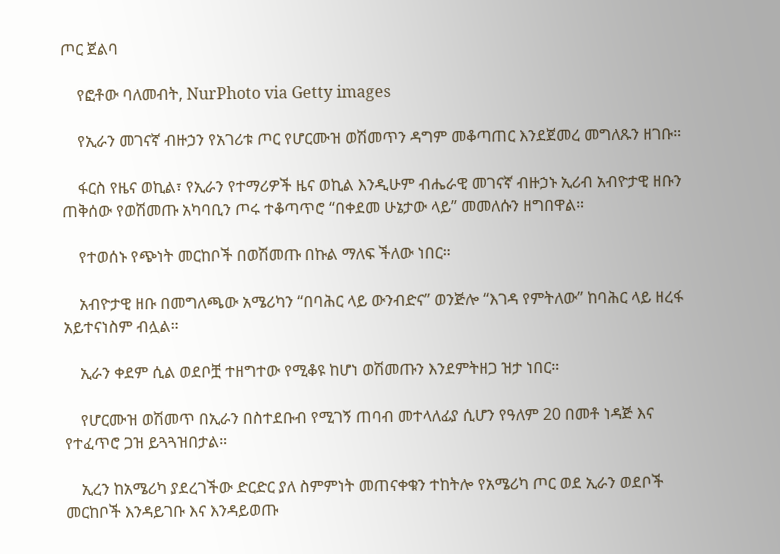ጦር ጀልባ

    የፎቶው ባለመብት, NurPhoto via Getty images

    የኢራን መገናኛ ብዙኃን የአገሪቱ ጦር የሆርሙዝ ወሽመጥን ዳግም መቆጣጠር እንደጀመረ መግለጹን ዘገቡ።

    ፋርስ የዜና ወኪል፣ የኢራን የተማሪዎች ዜና ወኪል እንዲሁም ብሔራዊ መገናኛ ብዙኃኑ ኢሪብ አብዮታዊ ዘቡን ጠቅሰው የወሽመጡ አካባቢን ጦሩ ተቆጣጥሮ “በቀደመ ሁኔታው ላይ” መመለሱን ዘግበዋል።

    የተወሰኑ የጭነት መርከቦች በወሽመጡ በኩል ማለፍ ችለው ነበር።

    አብዮታዊ ዘቡ በመግለጫው አሜሪካን “በባሕር ላይ ውንብድና” ወንጅሎ “እገዳ የምትለው” ከባሕር ላይ ዘረፋ አይተናነስም ብሏል።

    ኢራን ቀደም ሲል ወደቦቿ ተዘግተው የሚቆዩ ከሆነ ወሽመጡን እንደምትዘጋ ዝታ ነበር።

    የሆርሙዝ ወሽመጥ በኢራን በስተደቡብ የሚገኝ ጠባብ መተላለፊያ ሲሆን የዓለም 20 በመቶ ነዳጅ እና የተፈጥሮ ጋዝ ይጓጓዝበታል።

    ኢረን ከአሜሪካ ያደረገችው ድርድር ያለ ስምምነት መጠናቀቁን ተከትሎ የአሜሪካ ጦር ወደ ኢራን ወደቦች መርከቦች እንዳይገቡ እና እንዳይወጡ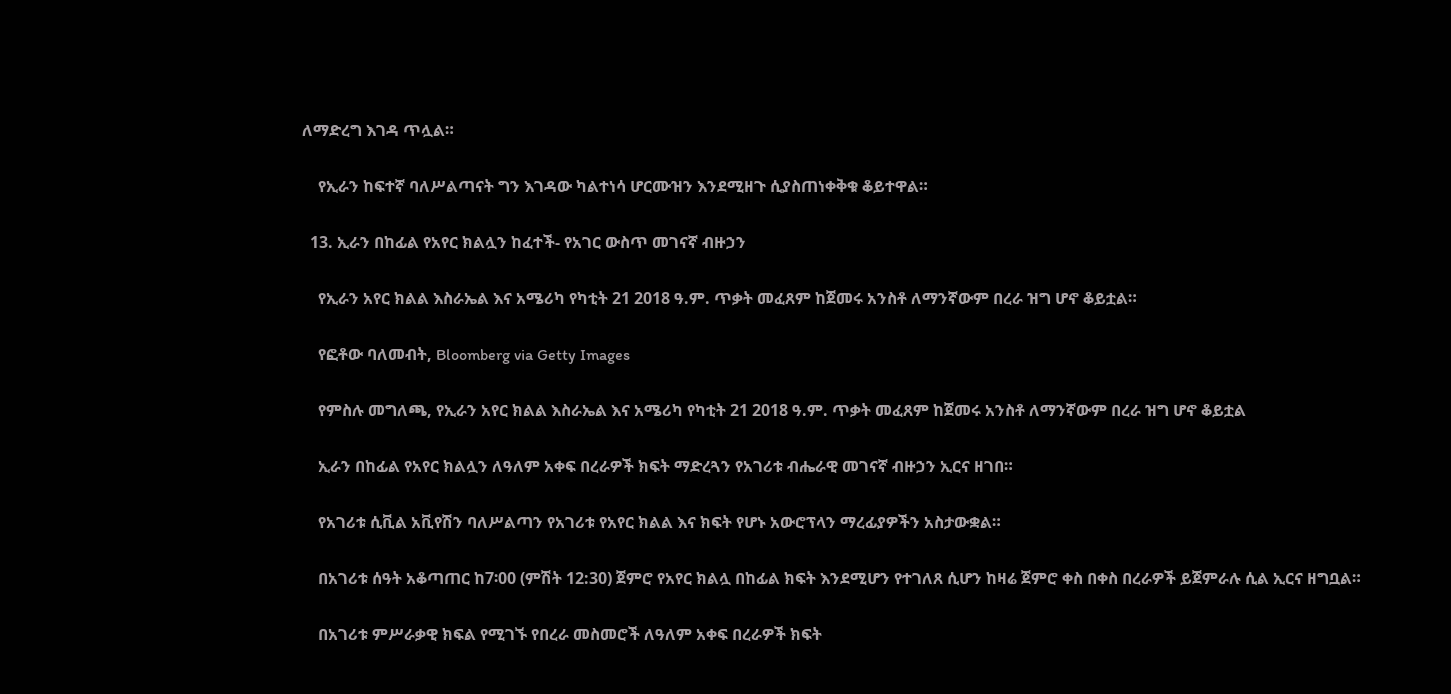ለማድረግ እገዳ ጥሏል።

    የኢራን ከፍተኛ ባለሥልጣናት ግን እገዳው ካልተነሳ ሆርሙዝን እንደሚዘጉ ሲያስጠነቀቅቁ ቆይተዋል።

  13. ኢራን በከፊል የአየር ክልሏን ከፈተች- የአገር ውስጥ መገናኛ ብዙኃን

    የኢራን አየር ክልል እስራኤል እና አሜሪካ የካቲት 21 2018 ዓ.ም. ጥቃት መፈጸም ከጀመሩ አንስቶ ለማንኛውም በረራ ዝግ ሆኖ ቆይቷል።

    የፎቶው ባለመብት, Bloomberg via Getty Images

    የምስሉ መግለጫ, የኢራን አየር ክልል እስራኤል እና አሜሪካ የካቲት 21 2018 ዓ.ም. ጥቃት መፈጸም ከጀመሩ አንስቶ ለማንኛውም በረራ ዝግ ሆኖ ቆይቷል

    ኢራን በከፊል የአየር ክልሏን ለዓለም አቀፍ በረራዎች ክፍት ማድረጓን የአገሪቱ ብሔራዊ መገናኛ ብዙኃን ኢርና ዘገበ።

    የአገሪቱ ሲቪል አቪየሽን ባለሥልጣን የአገሪቱ የአየር ክልል እና ክፍት የሆኑ አውሮፕላን ማረፊያዎችን አስታውቋል።

    በአገሪቱ ሰዓት አቆጣጠር ከ7፡00 (ምሽት 12:30) ጀምሮ የአየር ክልሏ በከፊል ክፍት እንደሚሆን የተገለጸ ሲሆን ከዛሬ ጀምሮ ቀስ በቀስ በረራዎች ይጀምራሉ ሲል ኢርና ዘግቧል።

    በአገሪቱ ምሥራቃዊ ክፍል የሚገኙ የበረራ መስመሮች ለዓለም አቀፍ በረራዎች ክፍት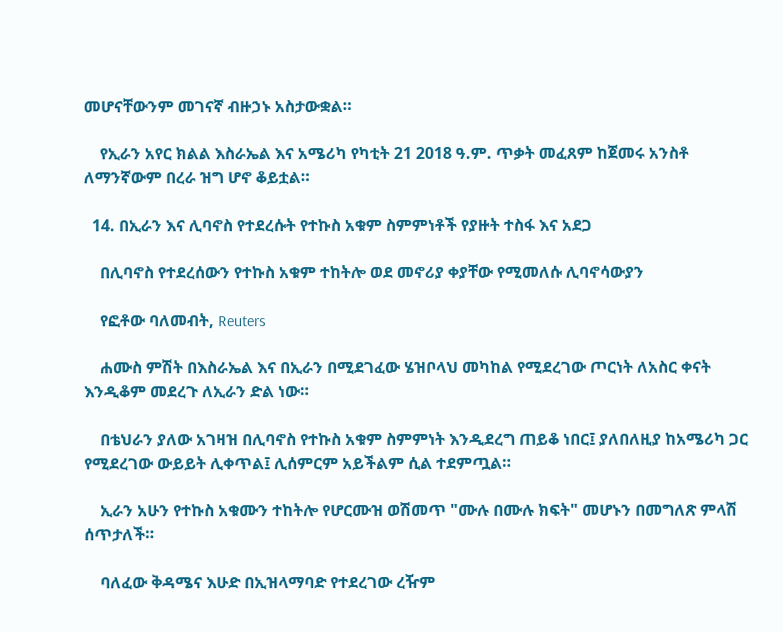መሆናቸውንም መገናኛ ብዙኃኑ አስታውቋል።

    የኢራን አየር ክልል እስራኤል እና አሜሪካ የካቲት 21 2018 ዓ.ም. ጥቃት መፈጸም ከጀመሩ አንስቶ ለማንኛውም በረራ ዝግ ሆኖ ቆይቷል።

  14. በኢራን እና ሊባኖስ የተደረሱት የተኩስ አቁም ስምምነቶች የያዙት ተስፋ እና አደጋ

    በሊባኖስ የተደረሰውን የተኩስ አቁም ተከትሎ ወደ መኖሪያ ቀያቸው የሚመለሱ ሊባኖሳውያን

    የፎቶው ባለመብት, Reuters

    ሐሙስ ምሽት በእስራኤል እና በኢራን በሚደገፈው ሄዝቦላህ መካከል የሚደረገው ጦርነት ለአስር ቀናት እንዲቆም መደረጉ ለኢራን ድል ነው።

    በቴህራን ያለው አገዛዝ በሊባኖስ የተኩስ አቁም ስምምነት እንዲደረግ ጠይቆ ነበር፤ ያለበለዚያ ከአሜሪካ ጋር የሚደረገው ውይይት ሊቀጥል፤ ሊሰምርም አይችልም ሲል ተደምጧል።

    ኢራን አሁን የተኩስ አቁሙን ተከትሎ የሆርሙዝ ወሽመጥ "ሙሉ በሙሉ ክፍት" መሆኑን በመግለጽ ምላሽ ሰጥታለች።

    ባለፈው ቅዳሜና እሁድ በኢዝላማባድ የተደረገው ረዥም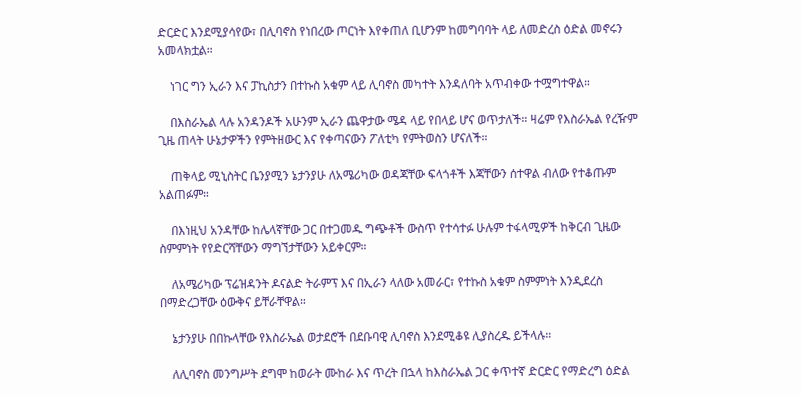ድርድር እንደሚያሳየው፣ በሊባኖስ የነበረው ጦርነት እየቀጠለ ቢሆንም ከመግባባት ላይ ለመድረስ ዕድል መኖሩን አመላክቷል።

    ነገር ግን ኢራን እና ፓኪስታን በተኩስ አቁም ላይ ሊባኖስ መካተት እንዳለባት አጥብቀው ተሟግተዋል።

    በእስራኤል ላሉ አንዳንዶች አሁንም ኢራን ጨዋታው ሜዳ ላይ የበላይ ሆና ወጥታለች። ዛሬም የእስራኤል የረዥም ጊዜ ጠላት ሁኔታዎችን የምትዘውር እና የቀጣናውን ፖለቲካ የምትወስን ሆናለች።

    ጠቅላይ ሚኒስትር ቤንያሚን ኔታንያሁ ለአሜሪካው ወዳጃቸው ፍላጎቶች እጃቸውን ሰተዋል ብለው የተቆጡም አልጠፉም።

    በእነዚህ አንዳቸው ከሌላኛቸው ጋር በተጋመዱ ግጭቶች ውስጥ የተሳተፉ ሁሉም ተፋላሚዎች ከቅርብ ጊዜው ስምምነት የየድርሻቸውን ማግኘታቸውን አይቀርም።

    ለአሜሪካው ፕሬዝዳንት ዶናልድ ትራምፕ እና በኢራን ላለው አመራር፣ የተኩስ አቁም ስምምነት እንዲደረስ በማድረጋቸው ዕውቅና ይቸራቸዋል።

    ኔታንያሁ በበኩላቸው የእስራኤል ወታደሮች በደቡባዊ ሊባኖስ እንደሚቆዩ ሊያስረዱ ይችላሉ።

    ለሊባኖስ መንግሥት ደግሞ ከወራት ሙከራ እና ጥረት በኋላ ከእስራኤል ጋር ቀጥተኛ ድርድር የማድረግ ዕድል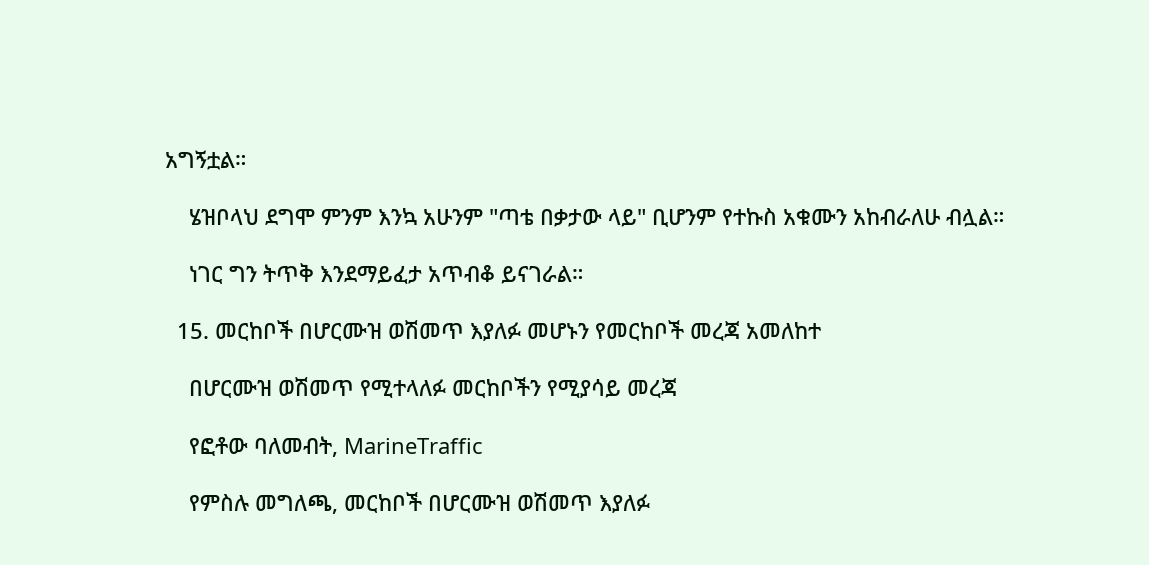አግኝቷል።

    ሄዝቦላህ ደግሞ ምንም እንኳ አሁንም "ጣቴ በቃታው ላይ" ቢሆንም የተኩስ አቁሙን አከብራለሁ ብሏል።

    ነገር ግን ትጥቅ እንደማይፈታ አጥብቆ ይናገራል።

  15. መርከቦች በሆርሙዝ ወሽመጥ እያለፉ መሆኑን የመርከቦች መረጃ አመለከተ

    በሆርሙዝ ወሽመጥ የሚተላለፉ መርከቦችን የሚያሳይ መረጃ

    የፎቶው ባለመብት, MarineTraffic

    የምስሉ መግለጫ, መርከቦች በሆርሙዝ ወሽመጥ እያለፉ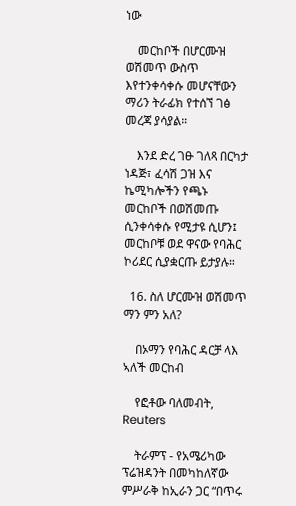ነው

    መርከቦች በሆርሙዝ ወሽመጥ ውስጥ እየተንቀሳቀሱ መሆናቸውን ማሪን ትራፊክ የተሰኘ ገፅ መረጃ ያሳያል።

    እንደ ድረ ገፁ ገለጻ በርካታ ነዳጅ፣ ፈሳሽ ጋዝ እና ኬሚካሎችን የጫኑ መርከቦች በወሽመጡ ሲንቀሳቀሱ የሚታዩ ሲሆን፤ መርከቦቹ ወደ ዋናው የባሕር ኮሪደር ሲያቋርጡ ይታያሉ።

  16. ስለ ሆርሙዝ ወሽመጥ ማን ምን አለ?

    በኦማን የባሕር ዳርቻ ላእ ኣለች መርከብ

    የፎቶው ባለመብት, Reuters

    ትራምፕ - የአሜሪካው ፕሬዝዳንት በመካከለኛው ምሥራቅ ከኢራን ጋር “በጥሩ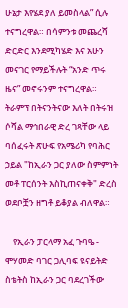ሁኔታ እየሄደ ያለ ይመስላል” ሲሉ ተናግረዋል። በሳምንቱ መጨረሻ ድርድር እንደሚካሄድ እና አሁን መናገር የማይችሉት “አንድ ጥሩ ዜና” መኖሩንም ተናግረዋል። ትራምፕ በትናንትናው እለት በትሩዝ ሶሻል ማኅበራዊ ድረ ገጻቸው ላይ ባሰፈሩት ጽሁፍ የአሜሪካ የባሕር ኃይል "ከኢራን ጋር ያለው ስምምነት መቶ ፐርሰንት እስኪጠናቀቅ" ድረስ ወደቦቿን ዘግቶ ይቆያል ብለዋል።

    የኢራን ፓርላማ አፈ ጉባዔ - ሞሃመድ ባገር ጋሊባፍ ዩናይትድ ስቴትስ ከኢራን ጋር ባደረገችው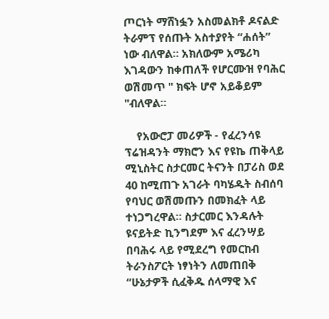ጦርነት ማሸነፏን አስመልክቶ ዶናልድ ትራምፕ የሰጡት አስተያየት “ሐሰት” ነው ብለዋል። አክለውም አሜሪካ እገዳውን ከቀጠለች የሆርሙዝ የባሕር ወሽመጥ " ክፍት ሆኖ አይቆይም "ብለዋል።

    የአውሮፓ መሪዎች - የፈረንሳዩ ፕሬዝዳንት ማክሮን እና የዩኬ ጠቅላይ ሚኒስትር ስታርመር ትናንት በፓሪስ ወደ 40 ከሚጠጉ አገራት ባካሄዱት ስብሰባ የባህር ወሽመጡን በመክፈት ላይ ተነጋግረዋል። ስታርመር እንዳሉት ዩናይትድ ኪንግደም እና ፈረንሣይ በባሕሩ ላይ የሚደረግ የመርከብ ትራንስፖርት ነፃነትን ለመጠበቅ “ሁኔታዎች ሲፈቅዱ ሰላማዊ እና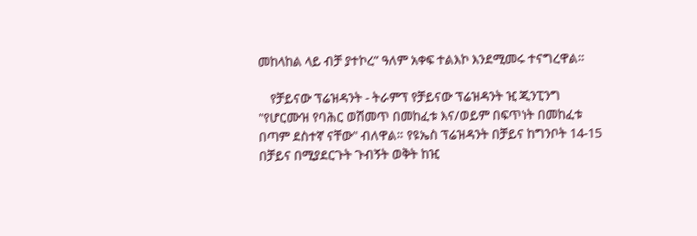መከላከል ላይ ብቻ ያተኮረ” ዓለም አቀፍ ተልእኮ እንደሚመሩ ተናግረዋል።

    የቻይናው ፕሬዝዳንት - ትራምፕ የቻይናው ፕሬዝዳንት ዢ ጂንፒንግ "የሆርሙዝ የባሕር ወሽመጥ በመከፈቱ እና/ወይም በፍጥነት በመከፈቱ በጣም ደስተኛ ናቸው" ብለዋል። የዩኤስ ፕሬዝዳንት በቻይና ከግንቦት 14-15 በቻይና በሚያደርጉት ጉብኝት ወቅት ከዢ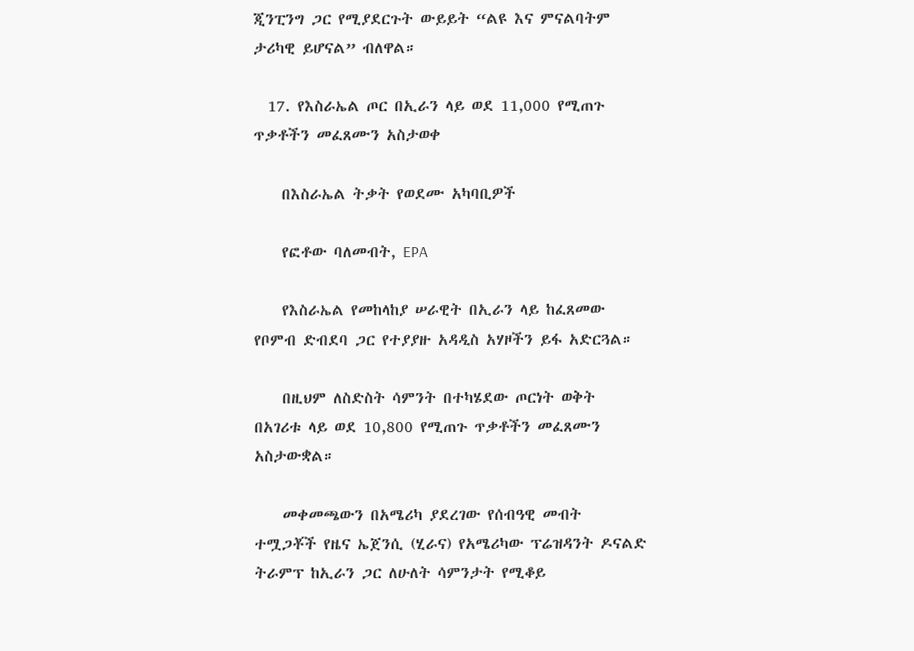ጂንፒንግ ጋር የሚያደርጉት ውይይት “ልዩ እና ምናልባትም ታሪካዊ ይሆናል” ብለዋል።

  17. የእስራኤል ጦር በኢራን ላይ ወደ 11,000 የሚጠጉ ጥቃቶችን መፈጸሙን አስታወቀ

    በእስራኤል ትቃት የወደሙ አካባቢዎች

    የፎቶው ባለመብት, EPA

    የእስራኤል የመከላከያ ሠራዊት በኢራን ላይ ከፈጸመው የቦምብ ድብደባ ጋር የተያያዙ አዳዲስ አሃዞችን ይፋ አድርጓል።

    በዚህም ለስድስት ሳምንት በተካሄደው ጦርነት ወቅት በአገሪቱ ላይ ወደ 10,800 የሚጠጉ ጥቃቶችን መፈጸሙን አስታውቋል።

    መቀመጫውን በአሜሪካ ያደረገው የሰብዓዊ መብት ተሟጋቾች የዜና ኤጀንሲ (ሂራና) የአሜሪካው ፕሬዝዳንት ዶናልድ ትራምፕ ከኢራን ጋር ለሁለት ሳምንታት የሚቆይ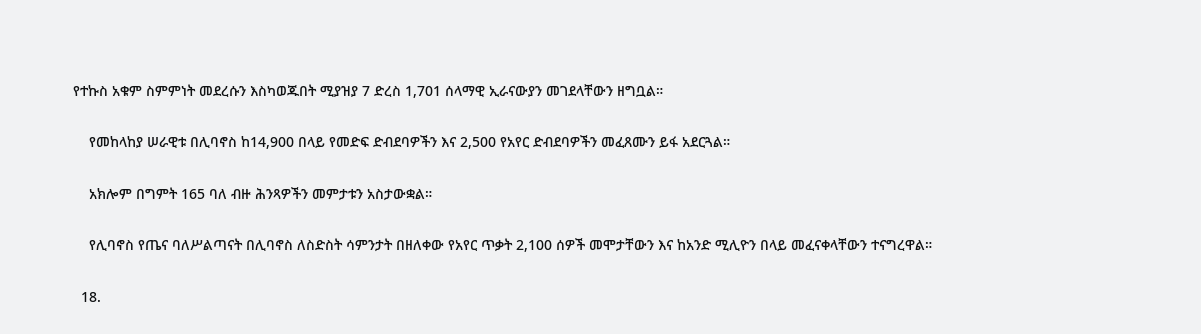የተኩስ አቁም ስምምነት መደረሱን እስካወጁበት ሚያዝያ 7 ድረስ 1,701 ሰላማዊ ኢራናውያን መገደላቸውን ዘግቧል።

    የመከላከያ ሠራዊቱ በሊባኖስ ከ14,900 በላይ የመድፍ ድብደባዎችን እና 2,500 የአየር ድብደባዎችን መፈጸሙን ይፋ አደርጓል።

    አክሎም በግምት 165 ባለ ብዙ ሕንጻዎችን መምታቱን አስታውቋል።

    የሊባኖስ የጤና ባለሥልጣናት በሊባኖስ ለስድስት ሳምንታት በዘለቀው የአየር ጥቃት 2,100 ሰዎች መሞታቸውን እና ከአንድ ሚሊዮን በላይ መፈናቀላቸውን ተናግረዋል።

  18.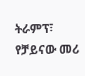ትራምፕ፣ የቻይናው መሪ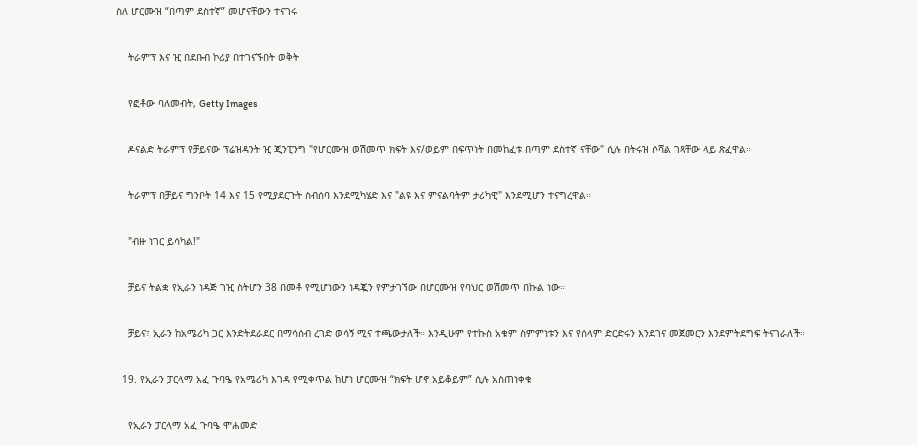ስለ ሆርሙዝ “በጣም ደስተኛ” መሆናቸውን ተናገሩ

    ትራምፕ እና ዢ በደቡብ ኮሪያ በተገናኙበት ወቅት

    የፎቶው ባለመብት, Getty Images

    ዶናልድ ትራምፕ የቻይናው ፕሬዝዳንት ዢ ጂንፒንግ "የሆርሙዝ ወሽመጥ ክፍት እና/ወይም በፍጥነት በመከፈቱ በጣም ደስተኛ ናቸው" ሲሉ በትሩዝ ሶሻል ገጻቸው ላይ ጽፈዋል።

    ትራምፕ በቻይና ግንቦት 14 እና 15 የሚያደርጉት ስብሰባ እንደሚካሄድ እና "ልዩ እና ምናልባትም ታሪካዊ" እንደሚሆን ተናግረዋል።

    "ብዙ ነገር ይሳካል!"

    ቻይና ትልቋ የኢራን ነዳጅ ገዢ ስትሆን 38 በመቶ የሚሆነውን ነዳጇን የምታገኘው በሆርሙዝ የባህር ወሽመጥ በኩል ነው።

    ቻይና፣ ኢራን ከአሜሪካ ጋር እንድትደራደር በማሳሰብ ረገድ ወሳኝ ሚና ተጫውታለች። እንዲሁም የተኩስ አቁም ስምምነቱን እና የሰላም ድርድሩን እንደገና መጀመርን እንደምትደግፍ ትናገራለች።

  19. የኢራን ፓርላማ አፈ ጉባዔ የአሜሪካ እገዳ የሚቀጥል ከሆነ ሆርሙዝ “ክፍት ሆኖ አይቆይም” ሲሉ አስጠነቀቁ

    የኢራን ፓርላማ አፈ ጉባዔ ሞሐመድ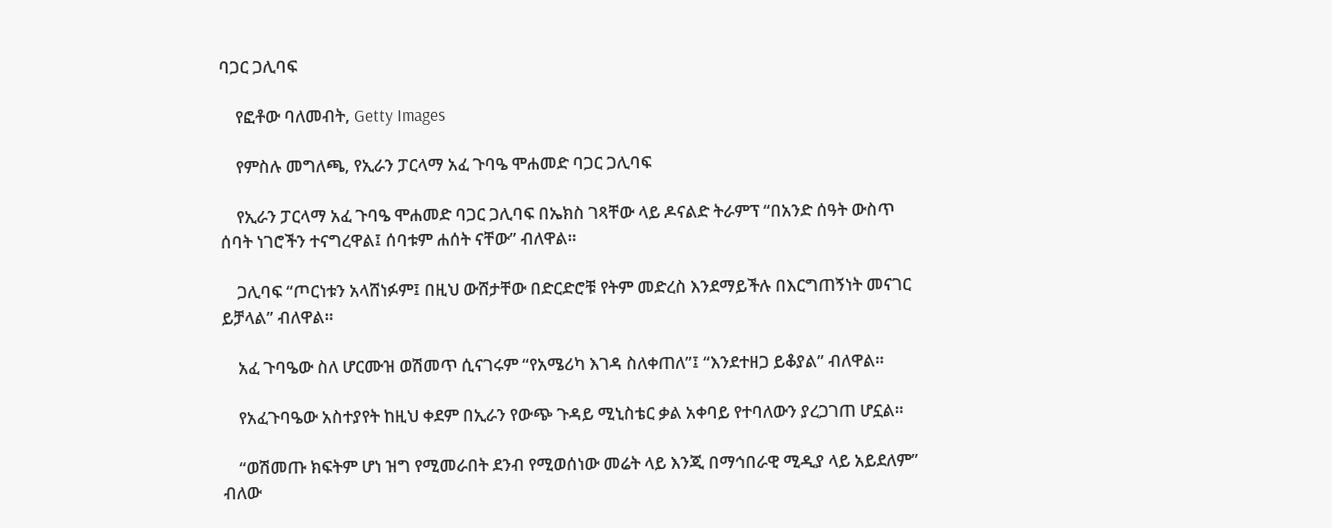ባጋር ጋሊባፍ

    የፎቶው ባለመብት, Getty Images

    የምስሉ መግለጫ, የኢራን ፓርላማ አፈ ጉባዔ ሞሐመድ ባጋር ጋሊባፍ

    የኢራን ፓርላማ አፈ ጉባዔ ሞሐመድ ባጋር ጋሊባፍ በኤክስ ገጻቸው ላይ ዶናልድ ትራምፕ “በአንድ ሰዓት ውስጥ ሰባት ነገሮችን ተናግረዋል፤ ሰባቱም ሐሰት ናቸው” ብለዋል።

    ጋሊባፍ “ጦርነቱን አላሸነፉም፤ በዚህ ውሸታቸው በድርድሮቹ የትም መድረስ እንደማይችሉ በእርግጠኝነት መናገር ይቻላል” ብለዋል።

    አፈ ጉባዔው ስለ ሆርሙዝ ወሽመጥ ሲናገሩም “የአሜሪካ እገዳ ስለቀጠለ”፤ “እንደተዘጋ ይቆያል” ብለዋል።

    የአፈጉባዔው አስተያየት ከዚህ ቀደም በኢራን የውጭ ጉዳይ ሚኒስቴር ቃል አቀባይ የተባለውን ያረጋገጠ ሆኗል።

    “ወሽመጡ ክፍትም ሆነ ዝግ የሚመራበት ደንብ የሚወሰነው መሬት ላይ እንጂ በማኅበራዊ ሚዲያ ላይ አይደለም” ብለው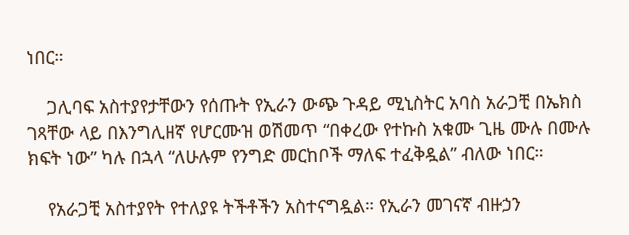ነበር።

    ጋሊባፍ አስተያየታቸውን የሰጡት የኢራን ውጭ ጉዳይ ሚኒስትር አባስ አራጋቺ በኤክስ ገጻቸው ላይ በእንግሊዘኛ የሆርሙዝ ወሽመጥ “በቀረው የተኩስ አቁሙ ጊዜ ሙሉ በሙሉ ክፍት ነው” ካሉ በኋላ “ለሁሉም የንግድ መርከቦች ማለፍ ተፈቅዷል” ብለው ነበር።

    የአራጋቺ አስተያየት የተለያዩ ትችቶችን አስተናግዷል። የኢራን መገናኛ ብዙኃን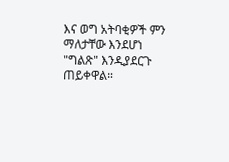እና ወግ አትባቂዎች ምን ማለታቸው እንደሆነ "ግልጽ" እንዲያደርጉ ጠይቀዋል።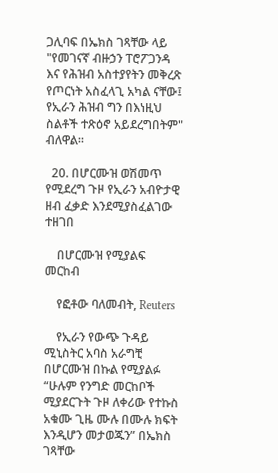ጋሊባፍ በኤክስ ገጻቸው ላይ "የመገናኛ ብዙኃን ፐሮፖጋንዳ እና የሕዝብ አስተያየትን መቅረጽ የጦርነት አስፈላጊ አካል ናቸው፤ የኢራን ሕዝብ ግን በእነዚህ ስልቶች ተጽዕኖ አይደረግበትም" ብለዋል።

  20. በሆርሙዝ ወሽመጥ የሚደረግ ጉዞ የኢራን አብዮታዊ ዘብ ፈቃድ እንደሚያስፈልገው ተዘገበ

    በሆርሙዝ የሚያልፍ መርከብ

    የፎቶው ባለመብት, Reuters

    የኢራን የውጭ ጉዳይ ሚኒስትር አባስ አራግቺ በሆርሙዝ በኩል የሚያልፉ “ሁሉም የንግድ መርከቦች ሚያደርጉት ጉዞ ለቀሪው የተኩስ አቁሙ ጊዜ ሙሉ በሙሉ ክፍት እንዲሆን መታወጁን” በኤክስ ገጻቸው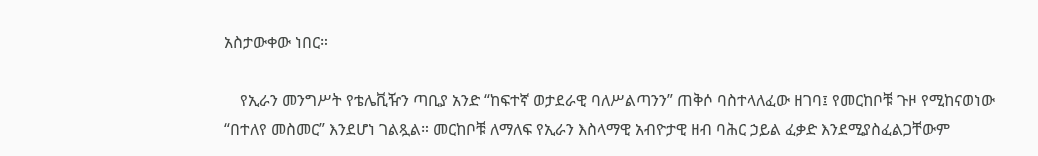አስታውቀው ነበር።

    የኢራን መንግሥት የቴሌቪዥን ጣቢያ አንድ “ከፍተኛ ወታደራዊ ባለሥልጣንን” ጠቅሶ ባስተላለፈው ዘገባ፤ የመርከቦቹ ጉዞ የሚከናወነው “በተለየ መስመር” እንደሆነ ገልጿል። መርከቦቹ ለማለፍ የኢራን እስላማዊ አብዮታዊ ዘብ ባሕር ኃይል ፈቃድ እንደሚያስፈልጋቸውም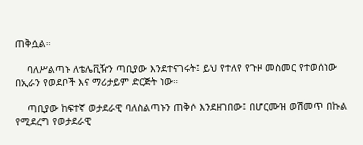ጠቅሷል።

    ባለሥልጣኑ ለቴሌቪዥን ጣቢያው እንደተናገሩት፤ ይህ የተለየ የጉዞ መስመር የተወሰነው በኢራን የወደቦች እና ማሪታይም ድርጅት ነው።

    ጣቢያው ከፍተኛ ወታደራዊ ባለስልጣኑን ጠቅሶ እንደዘገበው፤ በሆርሙዝ ወሽመጥ በኩል የሚደረግ የወታደራዊ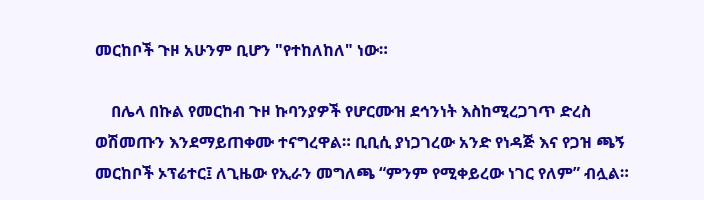መርከቦች ጉዞ አሁንም ቢሆን "የተከለከለ" ነው።

    በሌላ በኩል የመርከብ ጉዞ ኩባንያዎች የሆርሙዝ ደኅንነት እስከሚረጋገጥ ድረስ ወሽመጡን እንደማይጠቀሙ ተናግረዋል። ቢቢሲ ያነጋገረው አንድ የነዳጅ እና የጋዝ ጫኝ መርከቦች ኦፕሬተር፤ ለጊዜው የኢራን መግለጫ “ምንም የሚቀይረው ነገር የለም” ብሏል።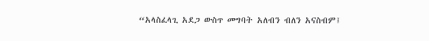“አላስፈላጊ አደጋ ውስጥ መግባት አለብን ብለን አናስብም፤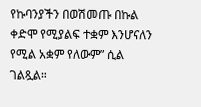የኩባንያችን በወሽመጡ በኩል ቀድሞ የሚያልፍ ተቋም እንሆናለን የሚል አቋም የለውም” ሲል ገልጿል።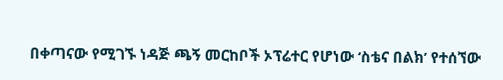በቀጣናው የሚገኙ ነዳጅ ጫኝ መርከቦች ኦፕሬተር የሆነው ‘ስቴና በልክ’ የተሰኘው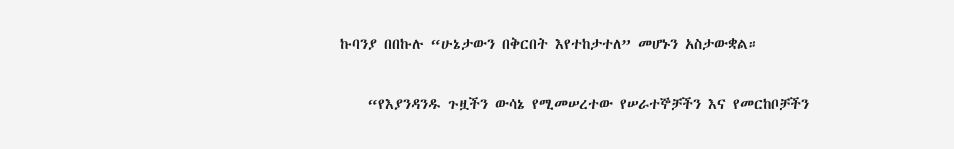ኩባንያ በበኩሉ “ሁኔታውን በቅርበት እየተከታተለ” መሆኑን አስታውቋል።

    “የእያንዳንዱ ጉዟችን ውሳኔ የሚመሠረተው የሠራተኞቻችን እና የመርከቦቻችን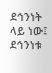ደኅንነት ላይ ነው፤ ደኅንነቱ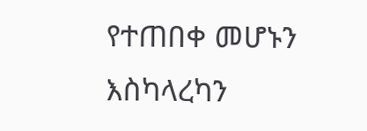የተጠበቀ መሆኑን እስካላረካን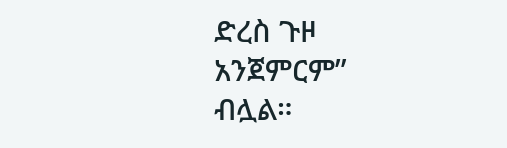ድረስ ጉዞ አንጀምርም” ብሏል።